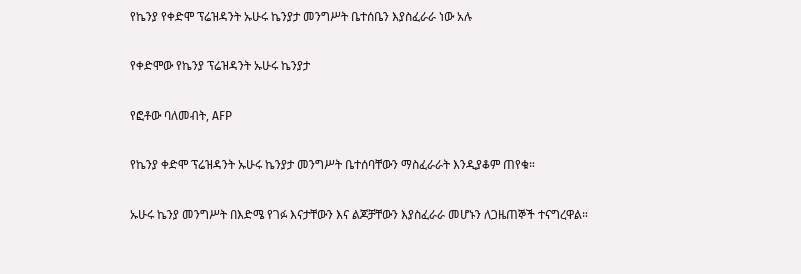የኬንያ የቀድሞ ፕሬዝዳንት ኡሁሩ ኬንያታ መንግሥት ቤተሰቤን እያስፈራራ ነው አሉ

የቀድሞው የኬንያ ፕሬዝዳንት ኡሁሩ ኬንያታ

የፎቶው ባለመብት, AFP

የኬንያ ቀድሞ ፕሬዝዳንት ኡሁሩ ኬንያታ መንግሥት ቤተሰባቸውን ማስፈራራት እንዲያቆም ጠየቁ።

ኡሁሩ ኬንያ መንግሥት በእድሜ የገፉ እናታቸውን እና ልጆቻቸውን እያስፈራራ መሆኑን ለጋዜጠኞች ተናግረዋል።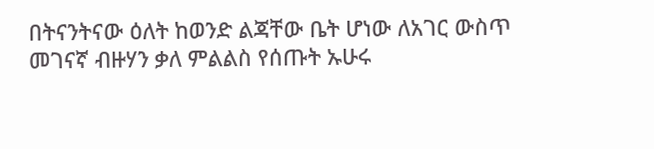በትናንትናው ዕለት ከወንድ ልጃቸው ቤት ሆነው ለአገር ውስጥ መገናኛ ብዙሃን ቃለ ምልልስ የሰጡት ኡሁሩ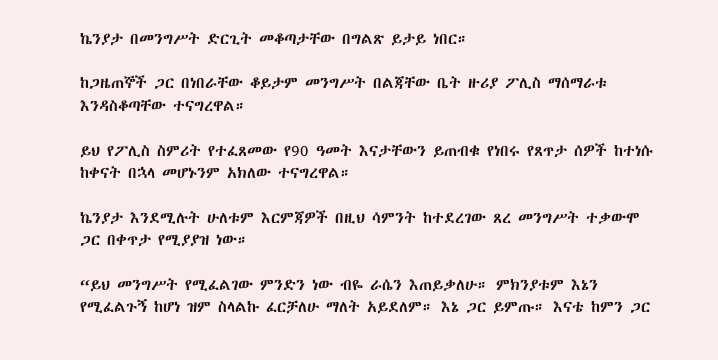ኬንያታ በመንግሥት ድርጊት መቆጣታቸው በግልጽ ይታይ ነበር።

ከጋዜጠኞች ጋር በነበራቸው ቆይታም መንግሥት በልጃቸው ቤት ዙሪያ ፖሊስ ማሰማራቱ እንዳስቆጣቸው ተናግረዋል።

ይህ የፖሊስ ስምሪት የተፈጸመው የ90 ዓመት እናታቸውን ይጠብቁ የነበሩ የጸጥታ ሰዎች ከተነሱ ከቀናት በኋላ መሆኑንም አክለው ተናግረዋል።

ኬንያታ እንደሚሉት ሁለቱም እርምጃዎች በዚህ ሳምንት ከተደረገው ጸረ መንግሥት ተቃውሞ ጋር በቀጥታ የሚያያዝ ነው።

“ይህ መንግሥት የሚፈልገው ምንድን ነው ብዬ ራሴን እጠይቃለሁ። ምክንያቱም እኔን የሚፈልጉኝ ከሆነ ዝም ስላልኩ ፈርቻለሁ ማለት አይደለም። እኔ ጋር ይምጡ። እናቴ ከምን ጋር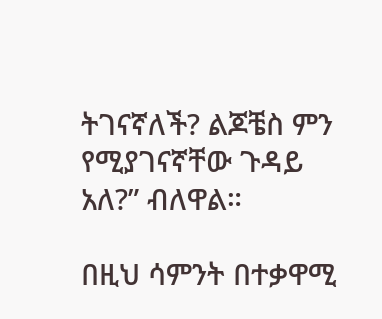ትገናኛለች? ልጆቼስ ምን የሚያገናኛቸው ጉዳይ አለ?” ብለዋል።

በዚህ ሳምንት በተቃዋሚ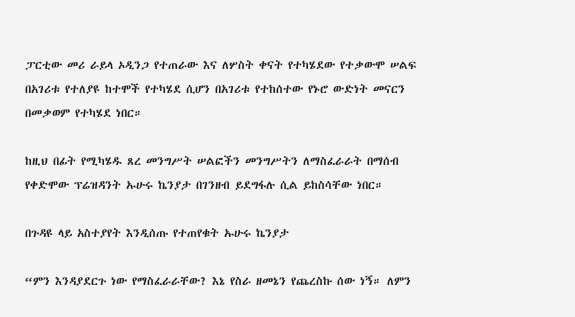ፓርቲው መሪ ራይላ ኦዲንጋ የተጠራው እና ለሦስት ቀናት የተካሄደው የተቃውሞ ሠልፍ በአገሪቱ የተለያዩ ከተሞች የተካሄደ ሲሆን በአገሪቱ የተከሰተው የኑሮ ውድነት መናርን በመቃወም የተካሄደ ነበር።

ከዚህ በፊት የሚካሄዱ ጸረ መንግሥት ሠልፎችን መንግሥትን ለማስፈራራት በማሰብ የቀድሞው ፕሬዝዳንት ኡሁሩ ኬንያታ በገንዘብ ይደግፋሉ ሲል ይከስሳቸው ነበር።

በጉዳዩ ላይ አስተያየት እንዲሰጡ የተጠየቁት ኡሁሩ ኬንያታ

“ምን እንዳያደርጉ ነው የማስፈራራቸው? እኔ የስራ ዘመኔን የጨረስኩ ሰው ነኝ። ለምን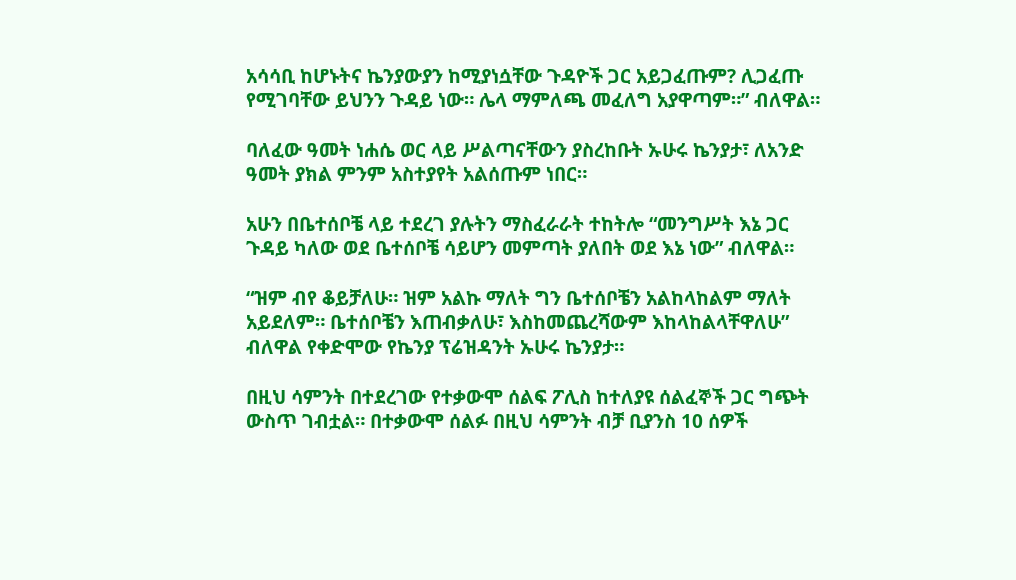አሳሳቢ ከሆኑትና ኬንያውያን ከሚያነሷቸው ጉዳዮች ጋር አይጋፈጡም? ሊጋፈጡ የሚገባቸው ይህንን ጉዳይ ነው። ሌላ ማምለጫ መፈለግ አያዋጣም።” ብለዋል።

ባለፈው ዓመት ነሐሴ ወር ላይ ሥልጣናቸውን ያስረከቡት ኡሁሩ ኬንያታ፣ ለአንድ ዓመት ያክል ምንም አስተያየት አልሰጡም ነበር።

አሁን በቤተሰቦቼ ላይ ተደረገ ያሉትን ማስፈራራት ተከትሎ “መንግሥት እኔ ጋር ጉዳይ ካለው ወደ ቤተሰቦቼ ሳይሆን መምጣት ያለበት ወደ እኔ ነው” ብለዋል።

“ዝም ብየ ቆይቻለሁ። ዝም አልኩ ማለት ግን ቤተሰቦቼን አልከላከልም ማለት አይደለም። ቤተሰቦቼን እጠብቃለሁ፣ እስከመጨረሻውም እከላከልላቸዋለሁ” ብለዋል የቀድሞው የኬንያ ፕሬዝዳንት ኡሁሩ ኬንያታ።

በዚህ ሳምንት በተደረገው የተቃውሞ ሰልፍ ፖሊስ ከተለያዩ ሰልፈኞች ጋር ግጭት ውስጥ ገብቷል። በተቃውሞ ሰልፉ በዚህ ሳምንት ብቻ ቢያንስ 10 ሰዎች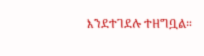እንደተገደሉ ተዘግቧል።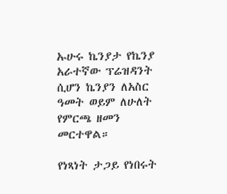ኡሁሩ ኬንያታ የኬንያ አራተኛው ፕሬዝዳንት ሲሆን ኬንያን ለአስር ዓመት ወይም ለሁለት የምርጫ ዘመን መርተዋል።

የነጻነት ታጋይ የነበሩት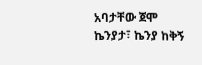አባታቸው ጀሞ ኬንያታ፣ ኬንያ ከቅኝ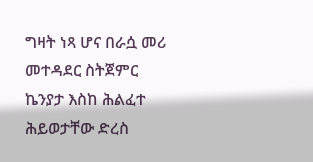ግዛት ነጻ ሆና በራሷ መሪ መተዳደር ስትጀምር ኬንያታ እስከ ሕልፈተ ሕይወታቸው ድረስ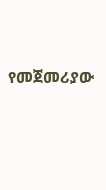የመጀመሪያው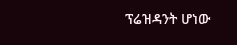ፕሬዝዳንት ሆነው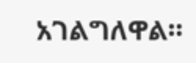አገልግለዋል።